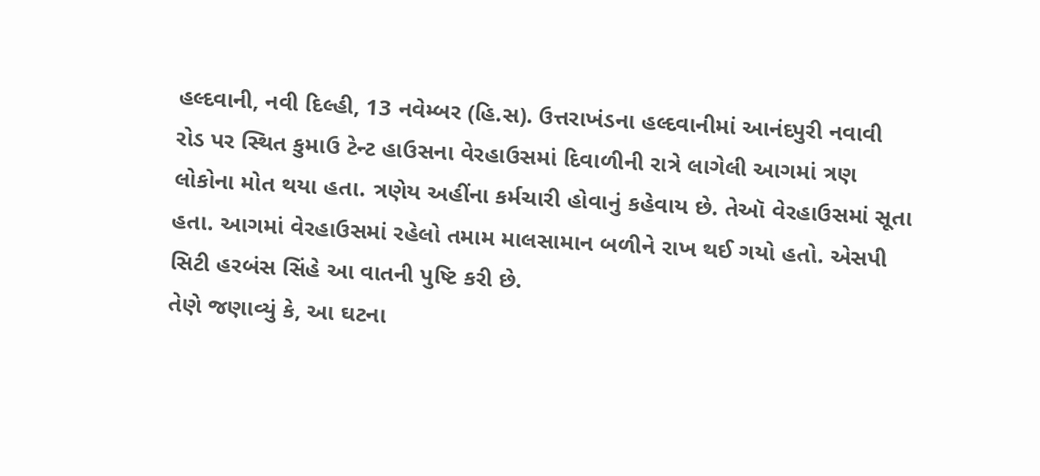હલ્દવાની, નવી દિલ્હી, 13 નવેમ્બર (હિ.સ). ઉત્તરાખંડના હલ્દવાનીમાં આનંદપુરી નવાવી રોડ પર સ્થિત કુમાઉ ટેન્ટ હાઉસના વેરહાઉસમાં દિવાળીની રાત્રે લાગેલી આગમાં ત્રણ લોકોના મોત થયા હતા. ત્રણેય અહીંના કર્મચારી હોવાનું કહેવાય છે. તેઑ વેરહાઉસમાં સૂતા હતા. આગમાં વેરહાઉસમાં રહેલો તમામ માલસામાન બળીને રાખ થઈ ગયો હતો. એસપી સિટી હરબંસ સિંહે આ વાતની પુષ્ટિ કરી છે.
તેણે જણાવ્યું કે, આ ઘટના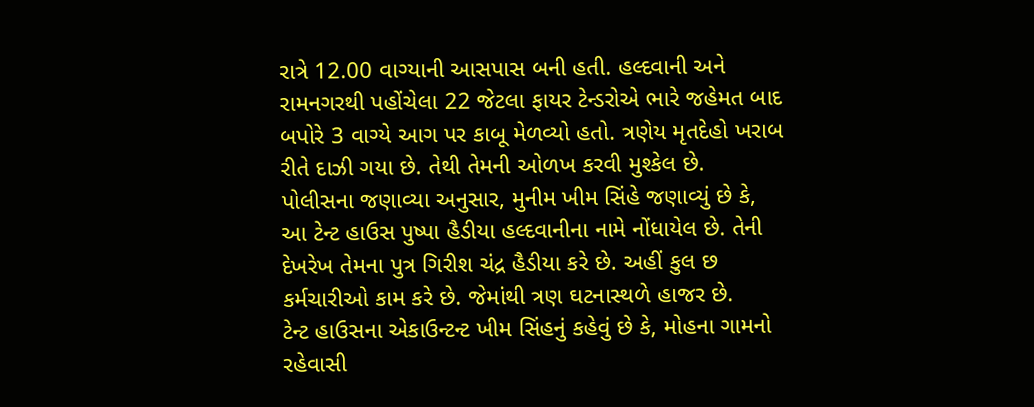રાત્રે 12.00 વાગ્યાની આસપાસ બની હતી. હલ્દવાની અને રામનગરથી પહોંચેલા 22 જેટલા ફાયર ટેન્ડરોએ ભારે જહેમત બાદ બપોરે 3 વાગ્યે આગ પર કાબૂ મેળવ્યો હતો. ત્રણેય મૃતદેહો ખરાબ રીતે દાઝી ગયા છે. તેથી તેમની ઓળખ કરવી મુશ્કેલ છે.
પોલીસના જણાવ્યા અનુસાર, મુનીમ ખીમ સિંહે જણાવ્યું છે કે, આ ટેન્ટ હાઉસ પુષ્પા હૈડીયા હલ્દવાનીના નામે નોંધાયેલ છે. તેની દેખરેખ તેમના પુત્ર ગિરીશ ચંદ્ર હૈડીયા કરે છે. અહીં કુલ છ કર્મચારીઓ કામ કરે છે. જેમાંથી ત્રણ ઘટનાસ્થળે હાજર છે.
ટેન્ટ હાઉસના એકાઉન્ટન્ટ ખીમ સિંહનું કહેવું છે કે, મોહના ગામનો રહેવાસી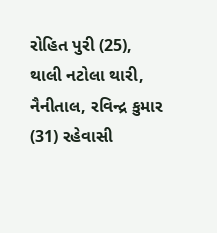રોહિત પુરી (25), થાલી નટોલા થારી, નૈનીતાલ, રવિન્દ્ર કુમાર (31) રહેવાસી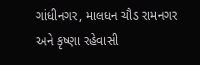ગાંધીનગર, માલધન ચૌડ રામનગર અને કૃષ્ણા રહેવાસી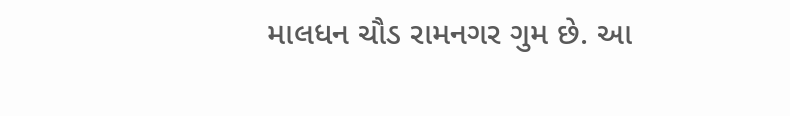માલધન ચૌડ રામનગર ગુમ છે. આ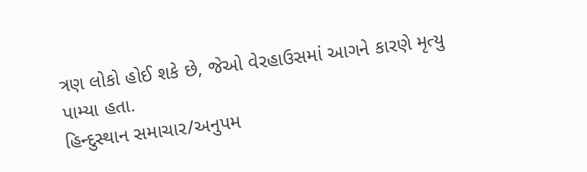ત્રણ લોકો હોઈ શકે છે, જેઓ વેરહાઉસમાં આગને કારણે મૃત્યુ પામ્યા હતા.
હિન્દુસ્થાન સમાચાર/અનુપમ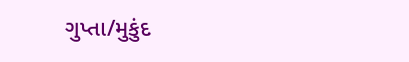ગુપ્તા/મુકુંદ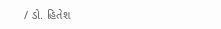/ ડો. હિતેશ